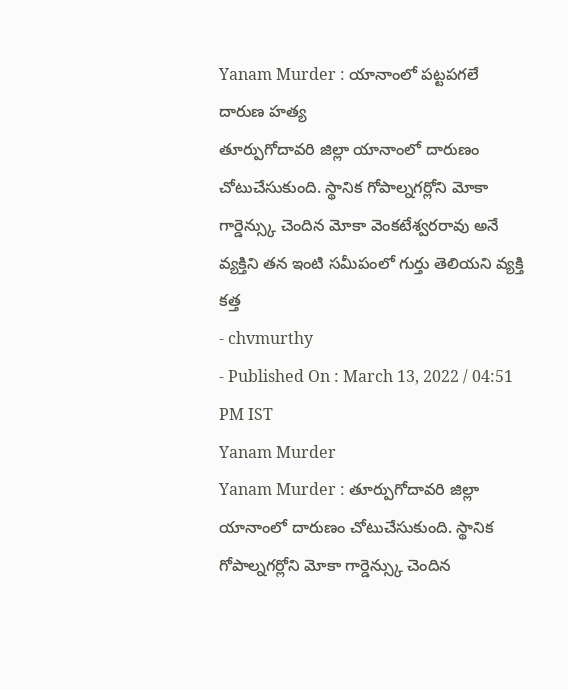Yanam Murder : యానాంలో పట్టపగలే దారుణ హత్య
తూర్పుగోదావరి జిల్లా యానాంలో దారుణం చోటుచేసుకుంది. స్థానిక గోపాల్నగర్లోని మోకా గార్డెన్స్కు చెందిన మోకా వెంకటేశ్వరరావు అనే వ్యక్తిని తన ఇంటి సమీపంలో గుర్తు తెలియని వ్యక్తి కత్త
- chvmurthy
- Published On : March 13, 2022 / 04:51 PM IST
Yanam Murder
Yanam Murder : తూర్పుగోదావరి జిల్లా యానాంలో దారుణం చోటుచేసుకుంది. స్థానిక గోపాల్నగర్లోని మోకా గార్డెన్స్కు చెందిన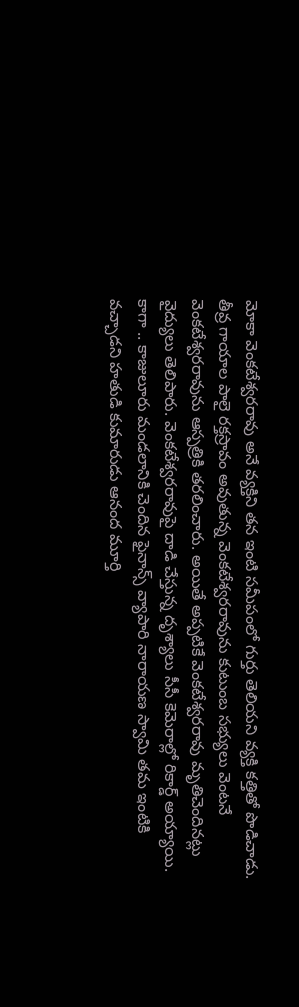మోకా వెంకటేశ్వరరావు అనే వ్యక్తిని తన ఇంటి సమీపంలో గుర్తు తెలియని వ్యక్తి కత్తితో పొడిచాడు.
తీవ్ర గాయాల పాలై రక్తస్రావం అవుతున్న వెంకటేశ్వరరావును కుటుంబ సభ్యులు వెంటనే వెంకటేశ్వరరావును ఆస్పత్రికి తరలించారు. అయితే అప్పటికే వెంకటేశ్వరరావు మృతిచెందినట్లు వైద్యులు తెలిపారు. వెంకటేశ్వరరావుపై దాడి చేస్తున్న దృశ్యాలు సీసీ కెమెరాల్లో రికార్డ్ అయ్యాయి.
కాగా .. కాజులూరు మండలానికి చెందిన ఫైనాన్స్ వ్యాపారి నారాయణ స్వామి తమ ఇంటికి వచ్చాడని హతుడి కుమారుడు ఆనంద మూర్తి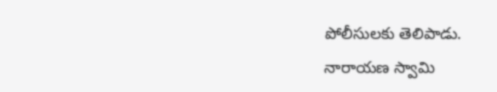పోలీసులకు తెలిపాడు. నారాయణ స్వామి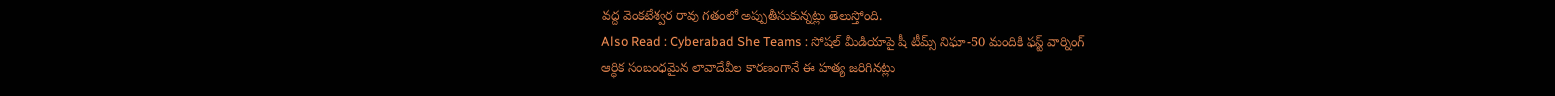వద్ద వెంకటేశ్వర రావు గతంలో అప్పుతీసుకున్నట్లు తెలుస్తోంది.
Also Read : Cyberabad She Teams : సోషల్ మీడియాపై షీ టీమ్స్ నిఘా-50 మందికి ఫస్ట్ వార్నింగ్
ఆర్ధిక సంబంధమైన లావాదేవీల కారణంగానే ఈ హత్య జరిగినట్లు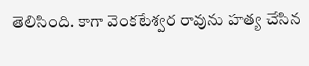తెలిసింది. కాగా వెంకటేశ్వర రావును హత్య చేసిన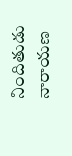నిందితుడు నారాయణ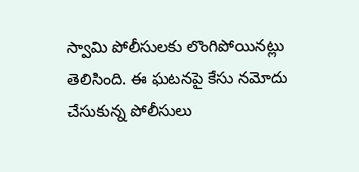స్వామి పోలీసులకు లొంగిపోయినట్లు తెలిసింది. ఈ ఘటనపై కేసు నమోదు చేసుకున్న పోలీసులు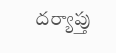దర్యాప్తు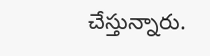చేస్తున్నారు.